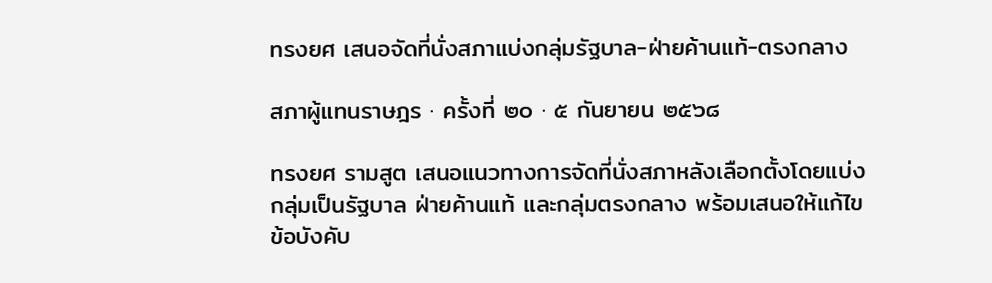ทรงยศ เสนอจัดที่นั่งสภาแบ่งกลุ่มรัฐบาล-ฝ่ายค้านแท้-ตรงกลาง

สภาผู้แทนราษฎร · ครั้งที่ ๒๐ · ๕ กันยายน ๒๕๖๘

ทรงยศ รามสูต เสนอแนวทางการจัดที่นั่งสภาหลังเลือกตั้งโดยแบ่งกลุ่มเป็นรัฐบาล ฝ่ายค้านแท้ และกลุ่มตรงกลาง พร้อมเสนอให้แก้ไขข้อบังคับ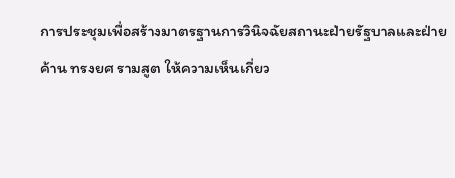การประชุมเพื่อสร้างมาตรฐานการวินิจฉัยสถานะฝ่ายรัฐบาลและฝ่ายค้าน ทรงยศ รามสูต ให้ความเห็นเกี่ยว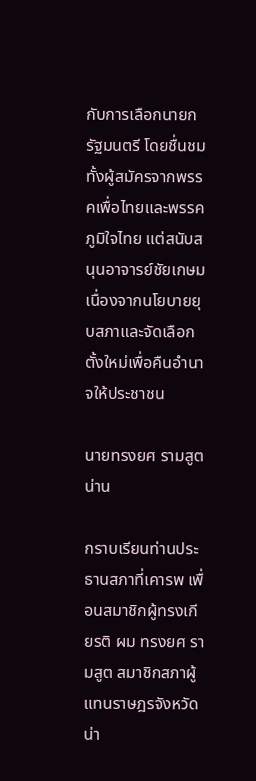กับการเลือกนายกรัฐมนตรี โดยชื่นชมทั้งผู้สมัครจากพรรคเพื่อไทยและพรรคภูมิใจไทย แต่สนับสนุนอาจารย์ชัยเกษม เนื่องจากนโยบายยุบสภาและจัดเลือกตั้งใหม่เพื่อคืนอำนาจให้ประชาชน

นายทรงยศ รามสูต น่าน

กราบเรียนท่านประธานสภาที่เคารพ เพื่อนสมาชิกผู้ทรงเกียรติ ผม ทรงยศ รามสูต สมาชิกสภาผู้แทนราษฎรจังหวัดน่า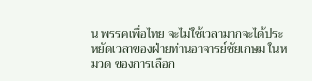น พรรคเพื่อไทย จะไม่ใช้เวลามากจะได้ประหยัดเวลาของฝ่ายท่านอาจารย์ชัยเกษม ในหมวด ของการเลือก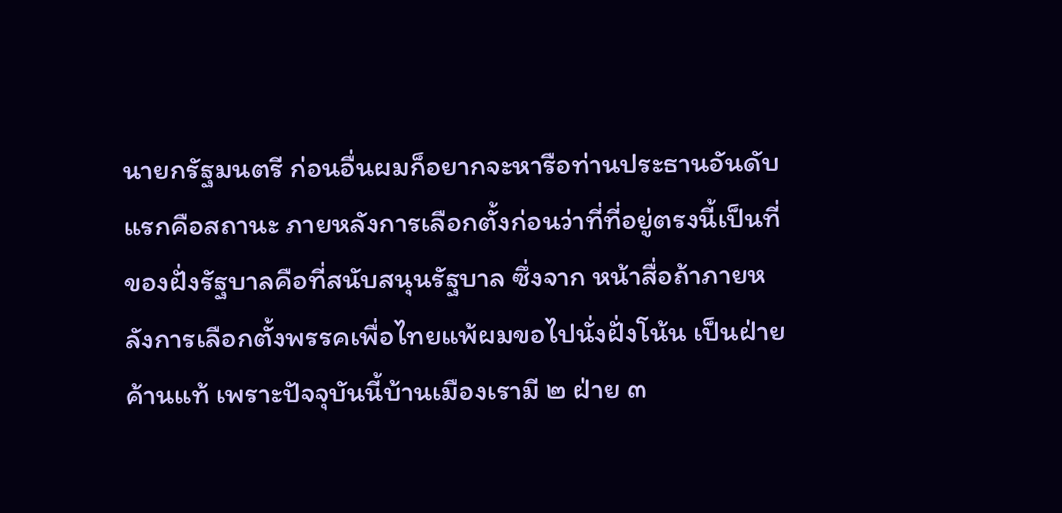นายกรัฐมนตรี ก่อนอื่นผมก็อยากจะหารือท่านประธานอันดับแรกคือสถานะ ภายหลังการเลือกตั้งก่อนว่าที่ที่อยู่ตรงนี้เป็นที่ของฝั่งรัฐบาลคือที่สนับสนุนรัฐบาล ซึ่งจาก หน้าสื่อถ้าภายหลังการเลือกตั้งพรรคเพื่อไทยแพ้ผมขอไปนั่งฝั่งโน้น เป็นฝ่ายค้านแท้ เพราะปัจจุบันนี้บ้านเมืองเรามี ๒ ฝ่าย ๓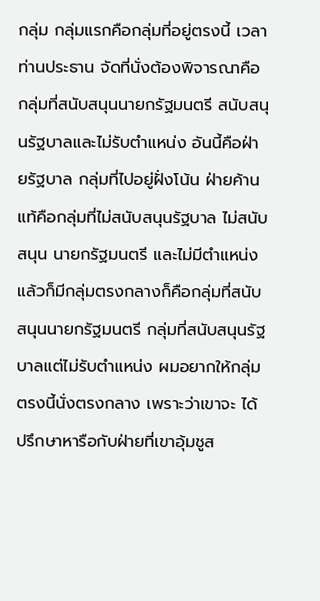กลุ่ม กลุ่มแรกคือกลุ่มที่อยู่ตรงนี้ เวลาท่านประธาน จัดที่นั่งต้องพิจารณาคือกลุ่มที่สนับสนุนนายกรัฐมนตรี สนับสนุนรัฐบาลและไม่รับตำแหน่ง อันนี้คือฝ่ายรัฐบาล กลุ่มที่ไปอยู่ฝั่งโน้น ฝ่ายค้านแท้คือกลุ่มที่ไม่สนับสนุนรัฐบาล ไม่สนับสนุน นายกรัฐมนตรี และไม่มีตำแหน่ง แล้วก็มีกลุ่มตรงกลางก็คือกลุ่มที่สนับสนุนนายกรัฐมนตรี กลุ่มที่สนับสนุนรัฐบาลแต่ไม่รับตำแหน่ง ผมอยากให้กลุ่มตรงนี้นั่งตรงกลาง เพราะว่าเขาจะ ได้ปรึกษาหารือกับฝ่ายที่เขาอุ้มชูส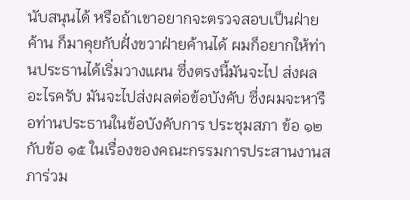นับสนุนได้ หรือถ้าเขาอยากจะตรวจสอบเป็นฝ่ายค้าน ก็มาคุยกับฝั่งขวาฝ่ายค้านได้ ผมก็อยากให้ท่านประธานได้เริ่มวางแผน ซึ่งตรงนี้มันจะไป ส่งผลอะไรครับ มันจะไปส่งผลต่อข้อบังคับ ซึ่งผมจะหารือท่านประธานในข้อบังคับการ ประชุมสภา ข้อ ๑๒ กับข้อ ๑๕ ในเรื่องของคณะกรรมการประสานงานสภาร่วม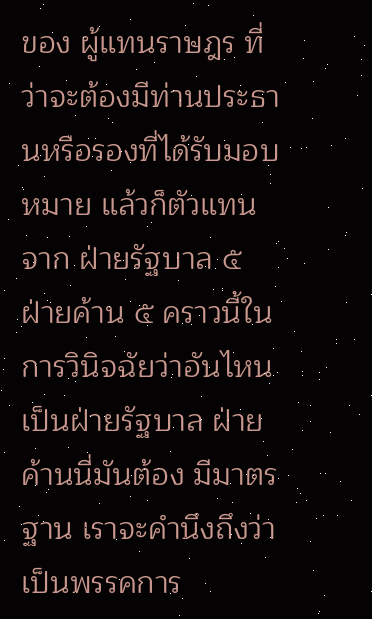ของ ผู้แทนราษฎร ที่ว่าจะต้องมีท่านประธานหรือรองที่ได้รับมอบหมาย แล้วก็ตัวแทนจาก ฝ่ายรัฐบาล ๕ ฝ่ายค้าน ๕ คราวนี้ในการวินิจฉัยว่าอันไหนเป็นฝ่ายรัฐบาล ฝ่ายค้านนี่มันต้อง มีมาตรฐาน เราจะคำนึงถึงว่าเป็นพรรคการ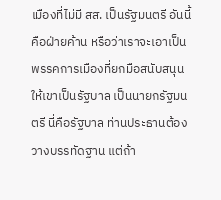เมืองที่ไม่มี สส. เป็นรัฐมนตรี อันนี้คือฝ่ายค้าน หรือว่าเราจะเอาเป็นพรรคการเมืองที่ยกมือสนับสนุนให้เขาเป็นรัฐบาล เป็นนายกรัฐมนตรี นี่คือรัฐบาล ท่านประธานต้องวางบรรทัดฐาน แต่ถ้า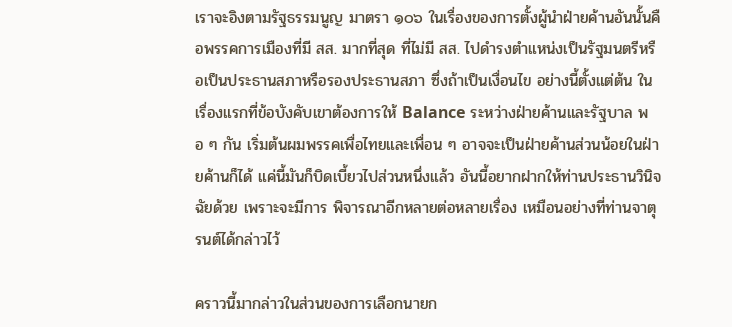เราจะอิงตามรัฐธรรมนูญ มาตรา ๑๐๖ ในเรื่องของการตั้งผู้นำฝ่ายค้านอันนั้นคือพรรคการเมืองที่มี สส. มากที่สุด ที่ไม่มี สส. ไปดำรงตำแหน่งเป็นรัฐมนตรีหรือเป็นประธานสภาหรือรองประธานสภา ซึ่งถ้าเป็นเงื่อนไข อย่างนี้ตั้งแต่ต้น ในเรื่องแรกที่ข้อบังคับเขาต้องการให้ Balance ระหว่างฝ่ายค้านและรัฐบาล พอ ๆ กัน เริ่มต้นผมพรรคเพื่อไทยและเพื่อน ๆ อาจจะเป็นฝ่ายค้านส่วนน้อยในฝ่ายค้านก็ได้ แค่นี้มันก็บิดเบี้ยวไปส่วนหนึ่งแล้ว อันนี้อยากฝากให้ท่านประธานวินิจฉัยด้วย เพราะจะมีการ พิจารณาอีกหลายต่อหลายเรื่อง เหมือนอย่างที่ท่านจาตุรนต์ได้กล่าวไว้

คราวนี้มากล่าวในส่วนของการเลือกนายก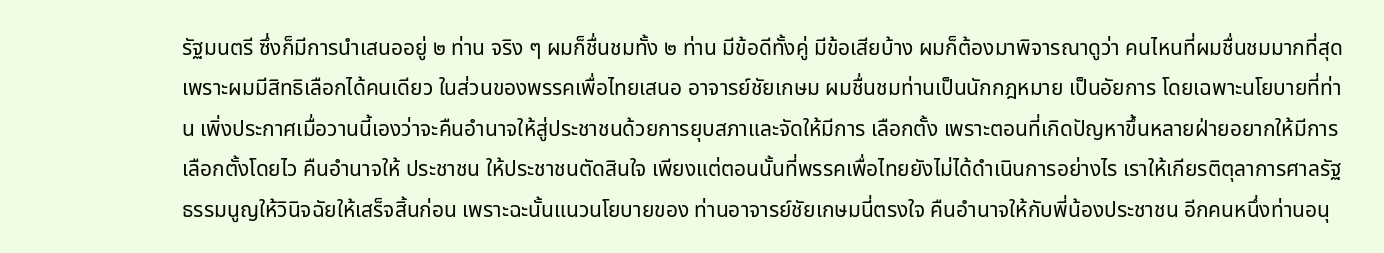รัฐมนตรี ซึ่งก็มีการนำเสนออยู่ ๒ ท่าน จริง ๆ ผมก็ชื่นชมทั้ง ๒ ท่าน มีข้อดีทั้งคู่ มีข้อเสียบ้าง ผมก็ต้องมาพิจารณาดูว่า คนไหนที่ผมชื่นชมมากที่สุด เพราะผมมีสิทธิเลือกได้คนเดียว ในส่วนของพรรคเพื่อไทยเสนอ อาจารย์ชัยเกษม ผมชื่นชมท่านเป็นนักกฎหมาย เป็นอัยการ โดยเฉพาะนโยบายที่ท่าน เพิ่งประกาศเมื่อวานนี้เองว่าจะคืนอำนาจให้สู่ประชาชนด้วยการยุบสภาและจัดให้มีการ เลือกตั้ง เพราะตอนที่เกิดปัญหาขึ้นหลายฝ่ายอยากให้มีการเลือกตั้งโดยไว คืนอำนาจให้ ประชาชน ให้ประชาชนตัดสินใจ เพียงแต่ตอนนั้นที่พรรคเพื่อไทยยังไม่ได้ดำเนินการอย่างไร เราให้เกียรติตุลาการศาลรัฐธรรมนูญให้วินิจฉัยให้เสร็จสิ้นก่อน เพราะฉะนั้นแนวนโยบายของ ท่านอาจารย์ชัยเกษมนี่ตรงใจ คืนอำนาจให้กับพี่น้องประชาชน อีกคนหนึ่งท่านอนุ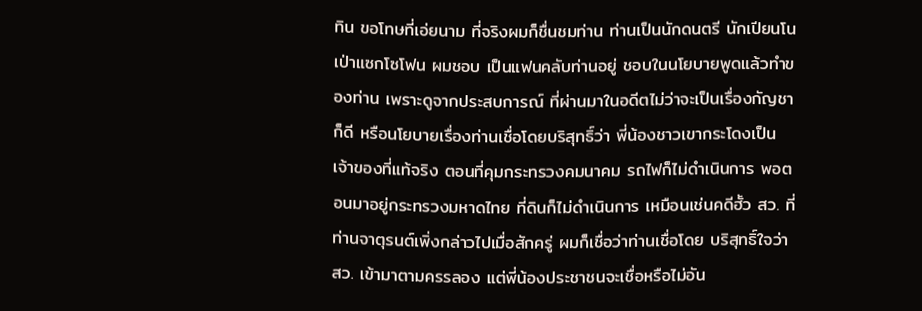ทิน ขอโทษที่เอ่ยนาม ที่จริงผมก็ชื่นชมท่าน ท่านเป็นนักดนตรี นักเปียนโน เป่าแซกโซโฟน ผมชอบ เป็นแฟนคลับท่านอยู่ ชอบในนโยบายพูดแล้วทำของท่าน เพราะดูจากประสบการณ์ ที่ผ่านมาในอดีตไม่ว่าจะเป็นเรื่องกัญชาก็ดี หรือนโยบายเรื่องท่านเชื่อโดยบริสุทธิ์ว่า พี่น้องชาวเขากระโดงเป็นเจ้าของที่แท้จริง ตอนที่คุมกระทรวงคมนาคม รถไฟก็ไม่ดำเนินการ พอตอนมาอยู่กระทรวงมหาดไทย ที่ดินก็ไม่ดำเนินการ เหมือนเช่นคดีฮั้ว สว. ที่ท่านจาตุรนต์เพิ่งกล่าวไปเมื่อสักครู่ ผมก็เชื่อว่าท่านเชื่อโดย บริสุทธิ์ใจว่า สว. เข้ามาตามครรลอง แต่พี่น้องประชาชนจะเชื่อหรือไม่อัน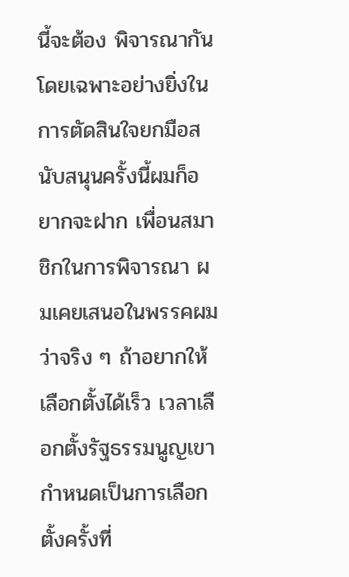นี้จะต้อง พิจารณากัน โดยเฉพาะอย่างยิ่งในการตัดสินใจยกมือสนับสนุนครั้งนี้ผมก็อยากจะฝาก เพื่อนสมาชิกในการพิจารณา ผมเคยเสนอในพรรคผมว่าจริง ๆ ถ้าอยากให้เลือกตั้งได้เร็ว เวลาเลือกตั้งรัฐธรรมนูญเขากำหนดเป็นการเลือกตั้งครั้งที่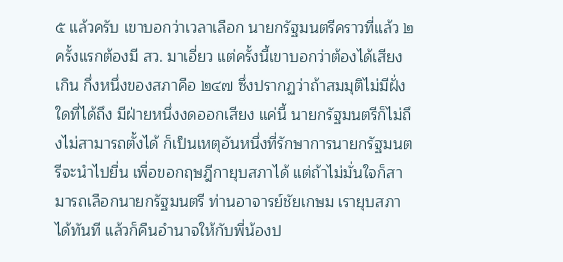๕ แล้วครับ เขาบอกว่าเวลาเลือก นายกรัฐมนตรีคราวที่แล้ว ๒ ครั้งแรกต้องมี สว. มาเอี่ยว แต่ครั้งนี้เขาบอกว่าต้องได้เสียงเกิน กึ่งหนึ่งของสภาคือ ๒๔๗ ซึ่งปรากฏว่าถ้าสมมุติไม่มีฝั่งใดที่ได้ถึง มีฝ่ายหนึ่งงดออกเสียง แค่นี้ นายกรัฐมนตรีก็ไม่ถึงไม่สามารถตั้งได้ ก็เป็นเหตุอันหนึ่งที่รักษาการนายกรัฐมนตรีจะนำไปยื่น เพื่อขอกฤษฎีกายุบสภาได้ แต่ถ้าไม่มั่นใจก็สามารถเลือกนายกรัฐมนตรี ท่านอาจารย์ชัยเกษม เรายุบสภาได้ทันที แล้วก็คืนอำนาจให้กับพี่น้องป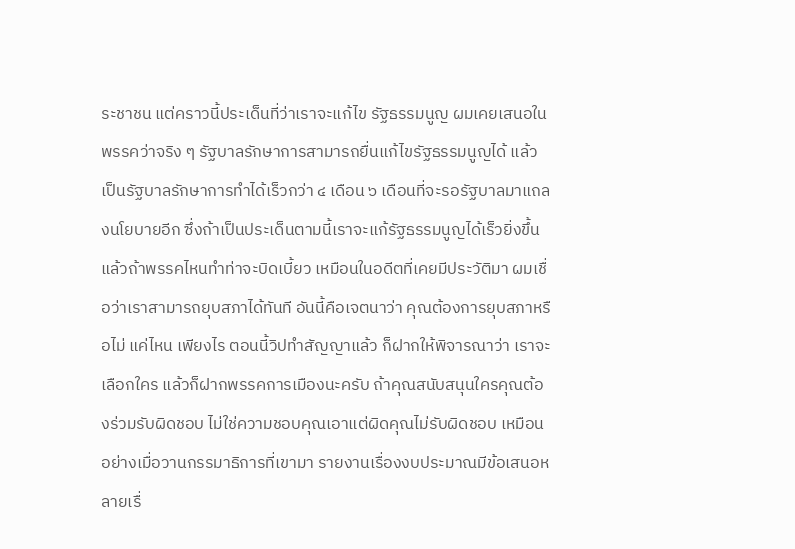ระชาชน แต่คราวนี้ประเด็นที่ว่าเราจะแก้ไข รัฐธรรมนูญ ผมเคยเสนอในพรรคว่าจริง ๆ รัฐบาลรักษาการสามารถยื่นแก้ไขรัฐธรรมนูญได้ แล้วเป็นรัฐบาลรักษาการทำได้เร็วกว่า ๔ เดือน ๖ เดือนที่จะรอรัฐบาลมาแถลงนโยบายอีก ซึ่งถ้าเป็นประเด็นตามนี้เราจะแก้รัฐธรรมนูญได้เร็วยิ่งขึ้น แล้วถ้าพรรคไหนทำท่าจะบิดเบี้ยว เหมือนในอดีตที่เคยมีประวัติมา ผมเชื่อว่าเราสามารถยุบสภาได้ทันที อันนี้คือเจตนาว่า คุณต้องการยุบสภาหรือไม่ แค่ไหน เพียงไร ตอนนี้วิปทำสัญญาแล้ว ก็ฝากให้พิจารณาว่า เราจะเลือกใคร แล้วก็ฝากพรรคการเมืองนะครับ ถ้าคุณสนับสนุนใครคุณต้องร่วมรับผิดชอบ ไม่ใช่ความชอบคุณเอาแต่ผิดคุณไม่รับผิดชอบ เหมือนอย่างเมื่อวานกรรมาธิการที่เขามา รายงานเรื่องงบประมาณมีข้อเสนอหลายเรื่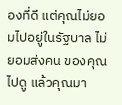องที่ดี แต่คุณไม่ยอมไปอยู่ในรัฐบาล ไม่ยอมส่งคน ของคุณไปดู แล้วคุณมา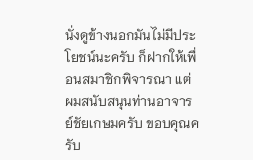นั่งดูข้างนอกมันไม่มีประโยชน์นะครับ ก็ฝากให้เพื่อนสมาชิกพิจารณา แต่ผมสนับสนุนท่านอาจารย์ชัยเกษมครับ ขอบคุณครับ